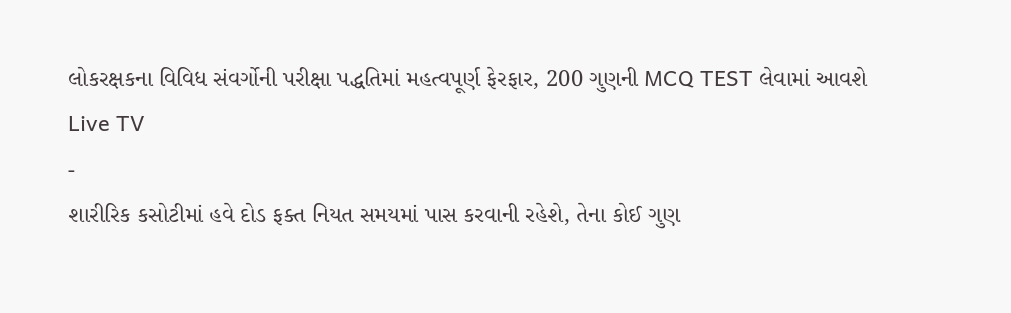લોકરક્ષકના વિવિધ સંવર્ગોની પરીક્ષા પદ્ધતિમાં મહત્વપૂર્ણ ફેરફાર, 200 ગુણની MCQ TEST લેવામાં આવશે
Live TV
-
શારીરિક કસોટીમાં હવે દોડ ફક્ત નિયત સમયમાં પાસ કરવાની રહેશે, તેના કોઈ ગુણ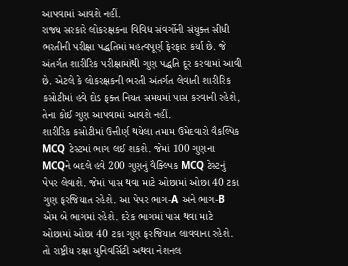આપવામાં આવશે નહીં.
રાજ્ય સરકારે લોકરક્ષકના વિવિધ સંવર્ગોની સંયુક્ત સીધી ભરતીની પરીક્ષા પદ્ધતિમાં મહત્વપૂર્ણ ફેરફાર કર્યા છે. જે અંતર્ગત શારીરિક પરીક્ષામાંથી ગુણ પદ્ધતિ દૂર કરવામાં આવી છે. એટલે કે લોકરક્ષકની ભરતી અંતર્ગત લેવાતી શારીરિક કસોટીમાં હવે દોડ ફક્ત નિયત સમયમાં પાસ કરવાની રહેશે, તેના કોઈ ગુણ આપવામાં આવશે નહીં.
શારીરિક કસોટીમાં ઉત્તીર્ણ થયેલા તમામ ઉમેદવારો વૈકલ્પિક MCQ ટેસ્ટમાં ભાગ લઈ શકશે. જેમાં 100 ગુણના MCQને બદલે હવે 200 ગુણનું વૈક્લ્પિક MCQ ટેસ્ટનું પેપર લેવાશે. જેમાં પાસ થવા માટે ઓછામાં ઓછા 40 ટકા ગુણ ફરજિયાત રહેશે. આ પેપર ભાગ-A અને ભાગ-B એમ બે ભાગમાં રહેશે. દરેક ભાગમાં પાસ થવા માટે ઓછામાં ઓછા 40 ટકા ગુણ ફરજિયાત લાવવાના રહેશે. તો રાષ્ટ્રીય રક્ષા યુનિવર્સિટી અથવા નેશનલ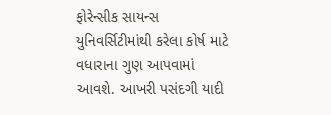ફોરેન્સીક સાયન્સ યુનિવર્સિટીમાંથી કરેલા કોર્ષ માટે વધારાના ગુણ આપવામાં આવશે. આખરી પસંદગી યાદી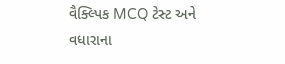વૈક્લ્પિક MCQ ટેસ્ટ અને વધારાના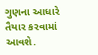ગુણના આધારે તૈયાર કરવામાં આવશે.